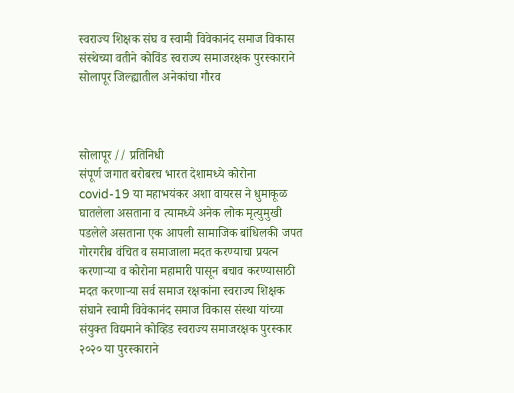स्वराज्य शिक्षक संघ व स्वामी विवेकानंद समाज विकास संस्थेच्या वतीने कोविंड स्वराज्य समाजरक्षक पुरस्काराने सोलापूर जिल्ह्यातील अनेकांचा गौरव



सोलापूर // प्रतिनिधी
संपूर्ण जगात बरोबरच भारत देशामध्ये कोरोना covid-19 या महाभयंकर अशा वायरस ने धुमाकूळ घातलेला असताना व त्यामध्ये अनेक लोक मृत्युमुखी पडलेले असताना एक आपली सामाजिक बांधिलकी जपत गोरगरीब वंचित व समाजाला मदत करण्याचा प्रयत्न करणाऱ्या व कोरोना महामारी पासून बचाव करण्यासाठी मदत करणाऱ्या सर्व समाज रक्षकांना स्वराज्य शिक्षक संघाने स्वामी विवेकानंद समाज विकास संस्था यांच्या
संयुक्त विद्यमाने कोव्हिड स्वराज्य समाजरक्षक पुरस्कार २०२० या पुरस्काराने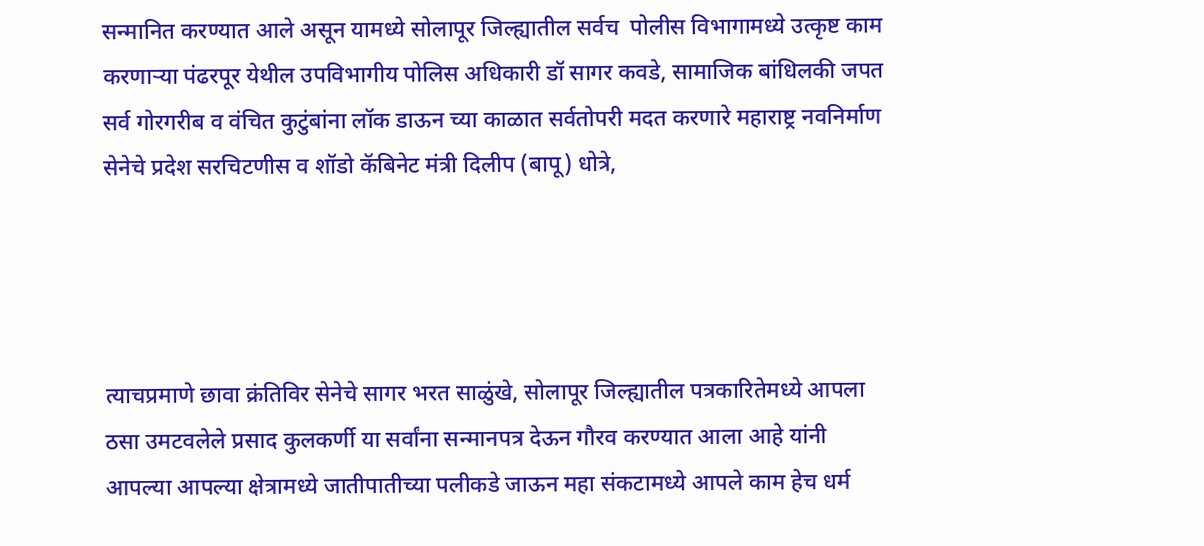सन्मानित करण्यात आले असून यामध्ये सोलापूर जिल्ह्यातील सर्वच  पोलीस विभागामध्ये उत्कृष्ट काम करणाऱ्या पंढरपूर येथील उपविभागीय पोलिस अधिकारी डॉ सागर कवडे, सामाजिक बांधिलकी जपत सर्व गोरगरीब व वंचित कुटुंबांना लॉक डाऊन च्या काळात सर्वतोपरी मदत करणारे महाराष्ट्र नवनिर्माण सेनेचे प्रदेश सरचिटणीस व शॉडो कॅबिनेट मंत्री दिलीप (बापू) धोत्रे,




त्याचप्रमाणे छावा क्रंतिविर सेनेचे सागर भरत साळुंखे, सोलापूर जिल्ह्यातील पत्रकारितेमध्ये आपला ठसा उमटवलेले प्रसाद कुलकर्णी या सर्वांना सन्मानपत्र देऊन गौरव करण्यात आला आहे यांनी आपल्या आपल्या क्षेत्रामध्ये जातीपातीच्या पलीकडे जाऊन महा संकटामध्ये आपले काम हेच धर्म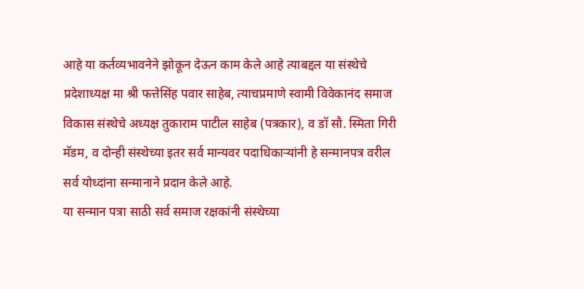आहे या कर्तव्यभावनेने झोकून देऊन काम केले आहे त्याबद्दल या संस्थेचे प्रदेशाध्यक्ष मा श्री फत्तेसिंह पवार साहेब, त्याचप्रमाणे स्वामी विवेकानंद समाज विकास संस्थेचे अध्यक्ष तुकाराम पाटील साहेब (पत्रकार), व डॉ सौ. स्मिता गिरी मॅडम, व दोन्ही संस्थेच्या इतर सर्व मान्यवर पदाधिकाऱ्यांनी हे सन्मानपत्र वरील सर्व योध्दांना सन्मानाने प्रदान केले आहे.
या सन्मान पत्रा साठी सर्व समाज रक्षकांनी संस्थेच्या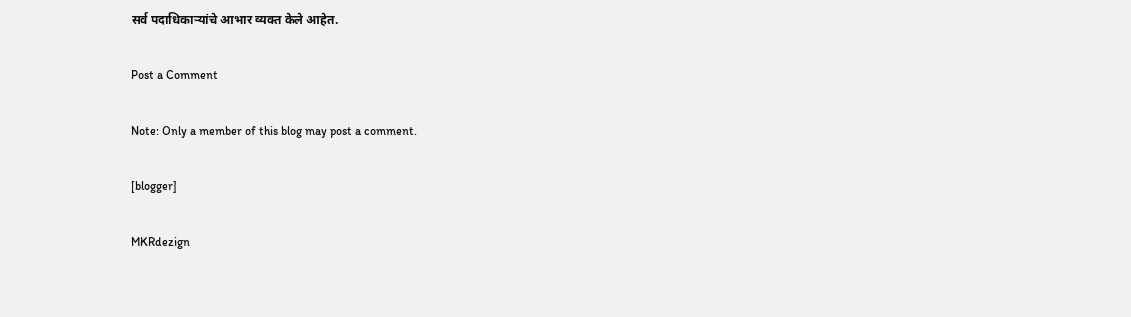सर्व पदाधिकाऱ्यांचे आभार व्यक्त केले आहेत.

Post a Comment

Note: Only a member of this blog may post a comment.

[blogger]

MKRdezign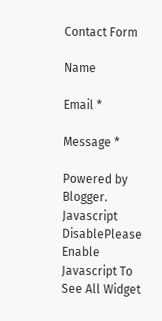Contact Form

Name

Email *

Message *

Powered by Blogger.
Javascript DisablePlease Enable Javascript To See All Widget